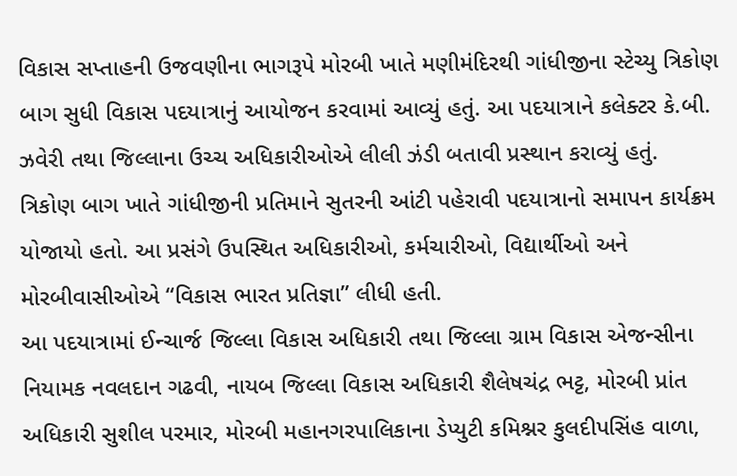વિકાસ સપ્તાહની ઉજવણીના ભાગરૂપે મોરબી ખાતે મણીમંદિરથી ગાંધીજીના સ્ટેચ્યુ ત્રિકોણ બાગ સુધી વિકાસ પદયાત્રાનું આયોજન કરવામાં આવ્યું હતું. આ પદયાત્રાને કલેક્ટર કે.બી. ઝવેરી તથા જિલ્લાના ઉચ્ચ અધિકારીઓએ લીલી ઝંડી બતાવી પ્રસ્થાન કરાવ્યું હતું.
ત્રિકોણ બાગ ખાતે ગાંધીજીની પ્રતિમાને સુતરની આંટી પહેરાવી પદયાત્રાનો સમાપન કાર્યક્રમ યોજાયો હતો. આ પ્રસંગે ઉપસ્થિત અધિકારીઓ, કર્મચારીઓ, વિદ્યાર્થીઓ અને મોરબીવાસીઓએ “વિકાસ ભારત પ્રતિજ્ઞા” લીધી હતી.
આ પદયાત્રામાં ઈન્ચાર્જ જિલ્લા વિકાસ અધિકારી તથા જિલ્લા ગ્રામ વિકાસ એજન્સીના નિયામક નવલદાન ગઢવી, નાયબ જિલ્લા વિકાસ અધિકારી શૈલેષચંદ્ર ભટ્ટ, મોરબી પ્રાંત અધિકારી સુશીલ પરમાર, મોરબી મહાનગરપાલિકાના ડેપ્યુટી કમિશ્નર કુલદીપસિંહ વાળા,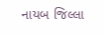નાયબ જિલ્લા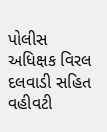પોલીસ અધિક્ષક વિરલ દલવાડી સહિત વહીવટી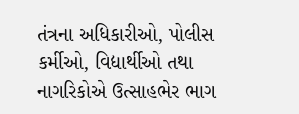તંત્રના અધિકારીઓ, પોલીસ કર્મીઓ, વિદ્યાર્થીઓ તથા નાગરિકોએ ઉત્સાહભેર ભાગ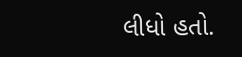લીધો હતો.